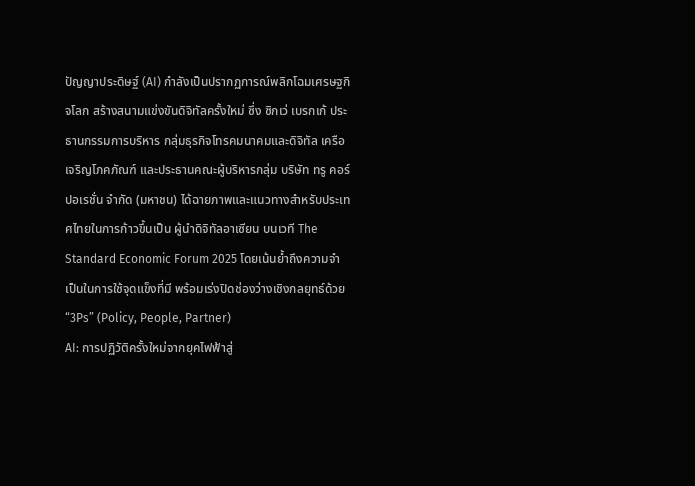ปัญญาประดิษฐ์ (AI) กำลังเป็นปรากฏการณ์พลิกโฉมเศรษฐกิจโลก สร้างสนามแข่งขันดิจิทัลครั้งใหม่ ซึ่ง ซิกเว่ เบรกเก้ ประธานกรรมการบริหาร กลุ่มธุรกิจโทรคมนาคมและดิจิทัล เครือเจริญโภคภัณฑ์ และประธานคณะผู้บริหารกลุ่ม บริษัท ทรู คอร์ปอเรชั่น จำกัด (มหาชน) ได้ฉายภาพและแนวทางสำหรับประเทศไทยในการก้าวขึ้นเป็น ผู้นำดิจิทัลอาเซียน บนเวที The Standard Economic Forum 2025 โดยเน้นย้ำถึงความจำเป็นในการใช้จุดแข็งที่มี พร้อมเร่งปิดช่องว่างเชิงกลยุทธ์ด้วย “3Ps” (Policy, People, Partner)
AI: การปฏิวัติครั้งใหม่จากยุคไฟฟ้าสู่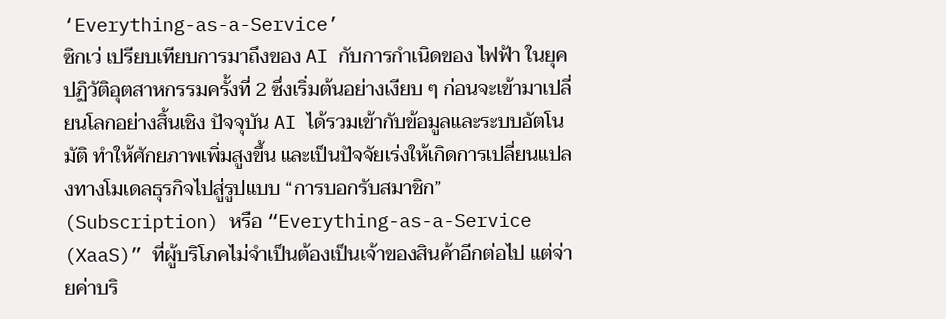‘Everything-as-a-Service’
ซิกเว่ เปรียบเทียบการมาถึงของ AI กับการกำเนิดของ ไฟฟ้า ในยุคปฏิวัติอุตสาหกรรมครั้งที่ 2 ซึ่งเริ่มต้นอย่างเงียบ ๆ ก่อนจะเข้ามาเปลี่ยนโลกอย่างสิ้นเชิง ปัจจุบัน AI ได้รวมเข้ากับข้อมูลและระบบอัตโนมัติ ทำให้ศักยภาพเพิ่มสูงขึ้น และเป็นปัจจัยเร่งให้เกิดการเปลี่ยนแปลงทางโมเดลธุรกิจไปสู่รูปแบบ “การบอกรับสมาชิก” (Subscription) หรือ “Everything-as-a-Service (XaaS)” ที่ผู้บริโภคไม่จำเป็นต้องเป็นเจ้าของสินค้าอีกต่อไป แต่จ่ายค่าบริ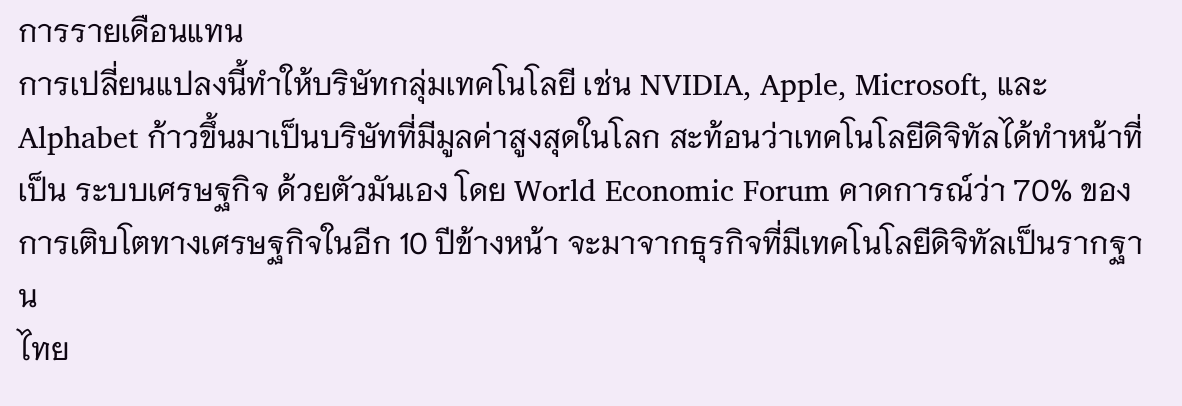การรายเดือนแทน
การเปลี่ยนแปลงนี้ทำให้บริษัทกลุ่มเทคโนโลยี เช่น NVIDIA, Apple, Microsoft, และ Alphabet ก้าวขึ้นมาเป็นบริษัทที่มีมูลค่าสูงสุดในโลก สะท้อนว่าเทคโนโลยีดิจิทัลได้ทำหน้าที่เป็น ระบบเศรษฐกิจ ด้วยตัวมันเอง โดย World Economic Forum คาดการณ์ว่า 70% ของการเติบโตทางเศรษฐกิจในอีก 10 ปีข้างหน้า จะมาจากธุรกิจที่มีเทคโนโลยีดิจิทัลเป็นรากฐาน
ไทย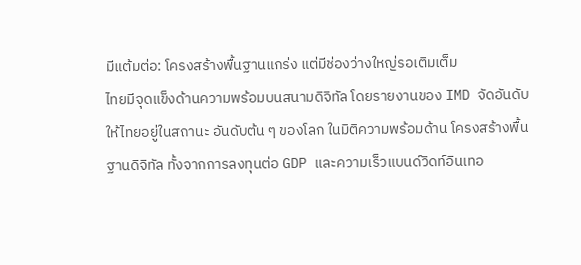มีแต้มต่อ: โครงสร้างพื้นฐานแกร่ง แต่มีช่องว่างใหญ่รอเติมเต็ม
ไทยมีจุดแข็งด้านความพร้อมบนสนามดิจิทัล โดยรายงานของ IMD จัดอันดับให้ไทยอยู่ในสถานะ อันดับต้น ๆ ของโลก ในมิติความพร้อมด้าน โครงสร้างพื้นฐานดิจิทัล ทั้งจากการลงทุนต่อ GDP และความเร็วแบนด์วิดท์อินเทอ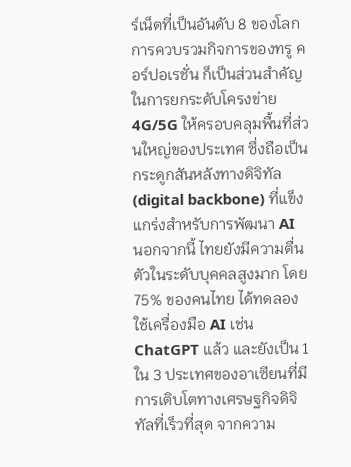ร์เน็ตที่เป็นอันดับ 8 ของโลก การควบรวมกิจการของทรู คอร์ปอเรชั่น ก็เป็นส่วนสำคัญในการยกระดับโครงข่าย 4G/5G ให้ครอบคลุมพื้นที่ส่วนใหญ่ของประเทศ ซึ่งถือเป็น กระดูกสันหลังทางดิจิทัล (digital backbone) ที่แข็งแกร่งสำหรับการพัฒนา AI
นอกจากนี้ ไทยยังมีความตื่นตัวในระดับบุคคลสูงมาก โดย 75% ของคนไทย ได้ทดลองใช้เครื่องมือ AI เช่น ChatGPT แล้ว และยังเป็น 1 ใน 3 ประเทศของอาเซียนที่มีการเติบโตทางเศรษฐกิจดิจิทัลที่เร็วที่สุด จากความ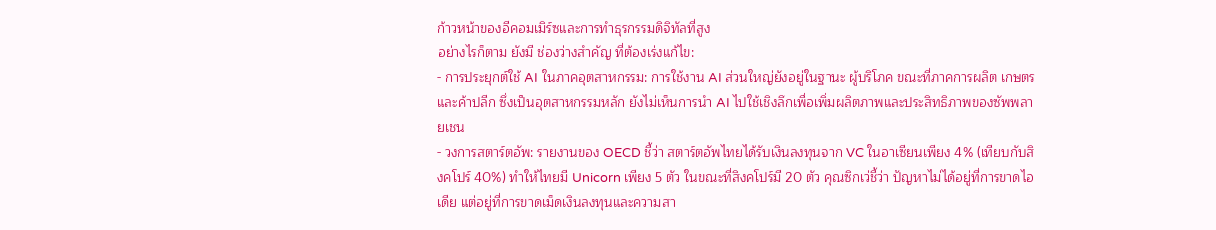ก้าวหน้าของอีคอมเมิร์ซและการทำธุรกรรมดิจิทัลที่สูง
อย่างไรก็ตาม ยังมี ช่องว่างสำคัญ ที่ต้องเร่งแก้ไข:
- การประยุกต์ใช้ AI ในภาคอุตสาหกรรม: การใช้งาน AI ส่วนใหญ่ยังอยู่ในฐานะ ผู้บริโภค ขณะที่ภาคการผลิต เกษตร และค้าปลีก ซึ่งเป็นอุตสาหกรรมหลัก ยังไม่เห็นการนำ AI ไปใช้เชิงลึกเพื่อเพิ่มผลิตภาพและประสิทธิภาพของซัพพลายเชน
- วงการสตาร์ตอัพ: รายงานของ OECD ชี้ว่า สตาร์ตอัพไทยได้รับเงินลงทุนจาก VC ในอาเซียนเพียง 4% (เทียบกับสิงคโปร์ 40%) ทำให้ไทยมี Unicorn เพียง 5 ตัว ในขณะที่สิงคโปร์มี 20 ตัว คุณซิกเว่ชี้ว่า ปัญหาไม่ได้อยู่ที่การขาดไอเดีย แต่อยู่ที่การขาดเม็ดเงินลงทุนและความสา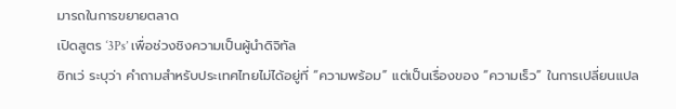มารถในการขยายตลาด
เปิดสูตร ‘3Ps’ เพื่อช่วงชิงความเป็นผู้นำดิจิทัล
ซิกเว่ ระบุว่า คำถามสำหรับประเทศไทยไม่ได้อยู่ที่ “ความพร้อม” แต่เป็นเรื่องของ “ความเร็ว” ในการเปลี่ยนแปล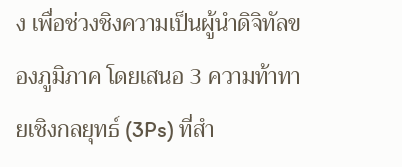ง เพื่อช่วงชิงความเป็นผู้นำดิจิทัลของภูมิภาค โดยเสนอ 3 ความท้าทายเชิงกลยุทธ์ (3Ps) ที่สำ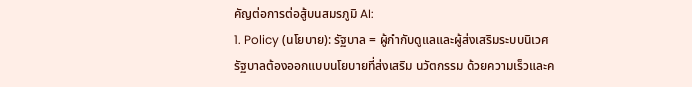คัญต่อการต่อสู้บนสมรภูมิ AI:
1. Policy (นโยบาย): รัฐบาล = ผู้กำกับดูแลและผู้ส่งเสริมระบบนิเวศ
รัฐบาลต้องออกแบบนโยบายที่ส่งเสริม นวัตกรรม ด้วยความเร็วและค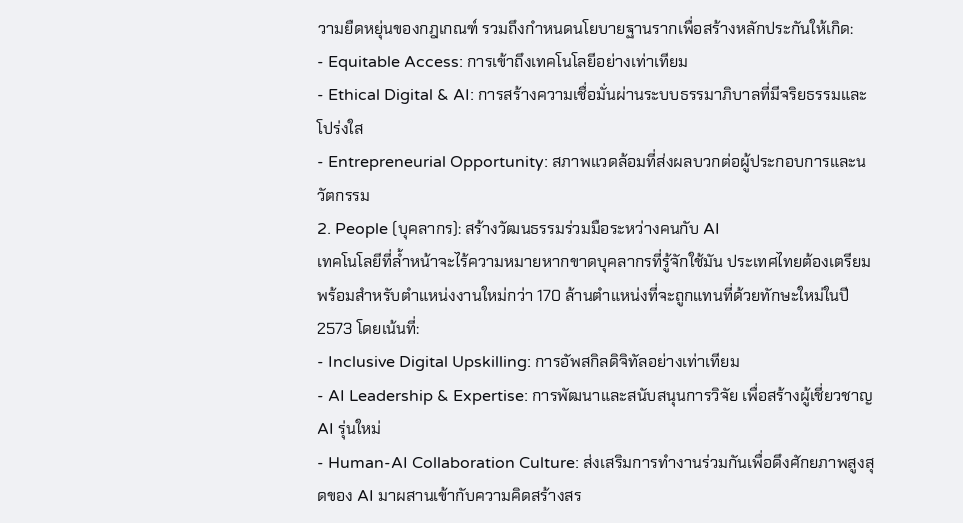วามยืดหยุ่นของกฎเกณฑ์ รวมถึงกำหนดนโยบายฐานรากเพื่อสร้างหลักประกันให้เกิด:
- Equitable Access: การเข้าถึงเทคโนโลยีอย่างเท่าเทียม
- Ethical Digital & AI: การสร้างความเชื่อมั่นผ่านระบบธรรมาภิบาลที่มีจริยธรรมและโปร่งใส
- Entrepreneurial Opportunity: สภาพแวดล้อมที่ส่งผลบวกต่อผู้ประกอบการและนวัตกรรม
2. People (บุคลากร): สร้างวัฒนธรรมร่วมมือระหว่างคนกับ AI
เทคโนโลยีที่ล้ำหน้าจะไร้ความหมายหากขาดบุคลากรที่รู้จักใช้มัน ประเทศไทยต้องเตรียมพร้อมสำหรับตำแหน่งงานใหม่กว่า 170 ล้านตำแหน่งที่จะถูกแทนที่ด้วยทักษะใหม่ในปี 2573 โดยเน้นที่:
- Inclusive Digital Upskilling: การอัพสกิลดิจิทัลอย่างเท่าเทียม
- AI Leadership & Expertise: การพัฒนาและสนับสนุนการวิจัย เพื่อสร้างผู้เชี่ยวชาญ AI รุ่นใหม่
- Human-AI Collaboration Culture: ส่งเสริมการทำงานร่วมกันเพื่อดึงศักยภาพสูงสุดของ AI มาผสานเข้ากับความคิดสร้างสร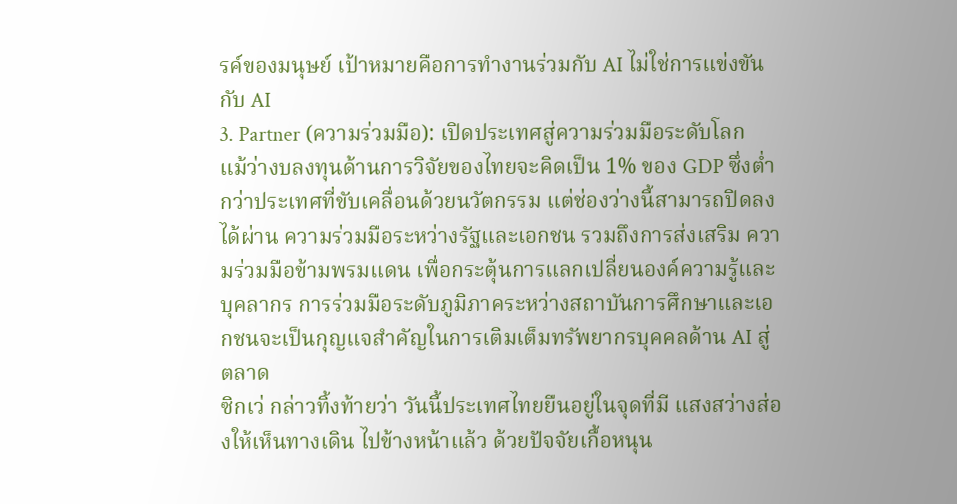รค์ของมนุษย์ เป้าหมายคือการทำงานร่วมกับ AI ไม่ใช่การแข่งขันกับ AI
3. Partner (ความร่วมมือ): เปิดประเทศสู่ความร่วมมือระดับโลก
แม้ว่างบลงทุนด้านการวิจัยของไทยจะคิดเป็น 1% ของ GDP ซึ่งต่ำกว่าประเทศที่ขับเคลื่อนด้วยนวัตกรรม แต่ช่องว่างนี้สามารถปิดลงได้ผ่าน ความร่วมมือระหว่างรัฐและเอกชน รวมถึงการส่งเสริม ความร่วมมือข้ามพรมแดน เพื่อกระตุ้นการแลกเปลี่ยนองค์ความรู้และบุคลากร การร่วมมือระดับภูมิภาคระหว่างสถาบันการศึกษาและเอกชนจะเป็นกุญแจสำคัญในการเติมเต็มทรัพยากรบุคคลด้าน AI สู่ตลาด
ซิกเว่ กล่าวทิ้งท้ายว่า วันนี้ประเทศไทยยืนอยู่ในจุดที่มี แสงสว่างส่องให้เห็นทางเดิน ไปข้างหน้าแล้ว ด้วยปัจจัยเกื้อหนุน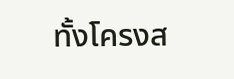ทั้งโครงส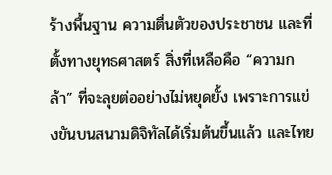ร้างพื้นฐาน ความตื่นตัวของประชาชน และที่ตั้งทางยุทธศาสตร์ สิ่งที่เหลือคือ “ความกล้า” ที่จะลุยต่ออย่างไม่หยุดยั้ง เพราะการแข่งขันบนสนามดิจิทัลได้เริ่มต้นขึ้นแล้ว และไทย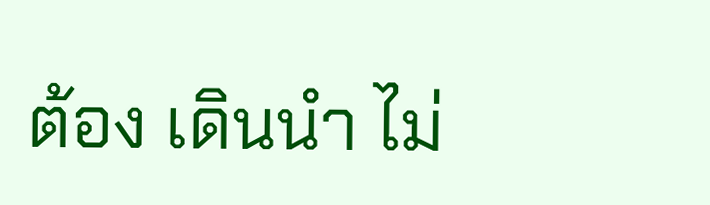ต้อง เดินนำ ไม่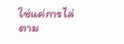ใช่แค่การไล่ตาม